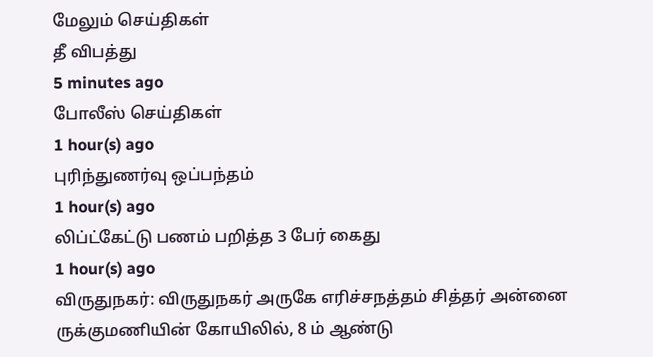மேலும் செய்திகள்
தீ விபத்து
5 minutes ago
போலீஸ் செய்திகள்
1 hour(s) ago
புரிந்துணர்வு ஒப்பந்தம்
1 hour(s) ago
லிப்ட்கேட்டு பணம் பறித்த 3 பேர் கைது
1 hour(s) ago
விருதுநகர்: விருதுநகர் அருகே எரிச்சநத்தம் சித்தர் அன்னை ருக்குமணியின் கோயிலில், 8 ம் ஆண்டு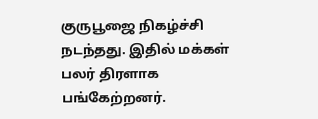குருபூஜை நிகழ்ச்சி நடந்தது. இதில் மக்கள் பலர் திரளாக பங்கேற்றனர்.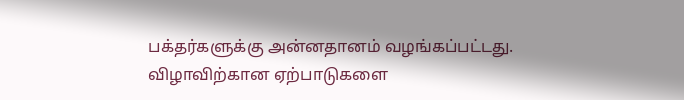பக்தர்களுக்கு அன்னதானம் வழங்கப்பட்டது. விழாவிற்கான ஏற்பாடுகளை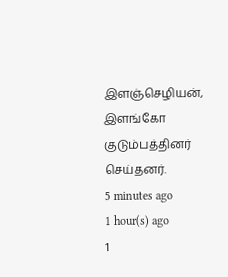இளஞ்செழியன், இளங்கோ குடும்பத்தினர் செய்தனர்.
5 minutes ago
1 hour(s) ago
1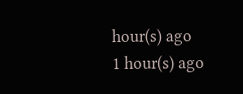hour(s) ago
1 hour(s) ago